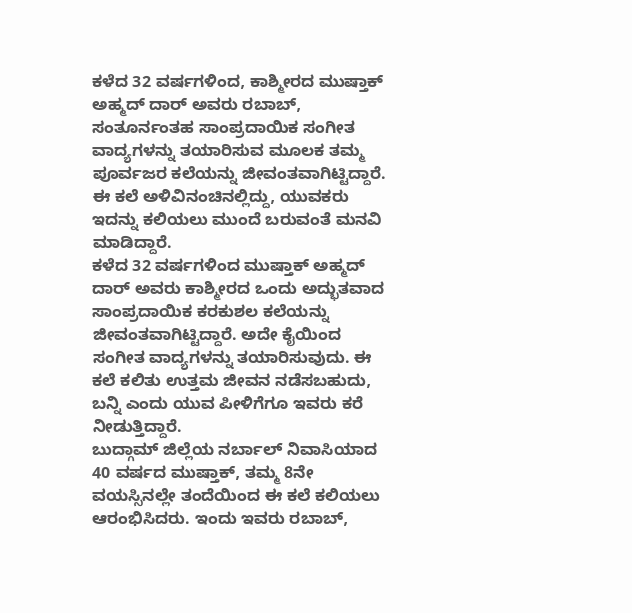ಕಳೆದ 32 ವರ್ಷಗಳಿಂದ, ಕಾಶ್ಮೀರದ ಮುಷ್ತಾಕ್ ಅಹ್ಮದ್ ದಾರ್ ಅವರು ರಬಾಬ್, ಸಂತೂರ್ನಂತಹ ಸಾಂಪ್ರದಾಯಿಕ ಸಂಗೀತ ವಾದ್ಯಗಳನ್ನು ತಯಾರಿಸುವ ಮೂಲಕ ತಮ್ಮ ಪೂರ್ವಜರ ಕಲೆಯನ್ನು ಜೀವಂತವಾಗಿಟ್ಟಿದ್ದಾರೆ. ಈ ಕಲೆ ಅಳಿವಿನಂಚಿನಲ್ಲಿದ್ದು, ಯುವಕರು ಇದನ್ನು ಕಲಿಯಲು ಮುಂದೆ ಬರುವಂತೆ ಮನವಿ ಮಾಡಿದ್ದಾರೆ.
ಕಳೆದ 32 ವರ್ಷಗಳಿಂದ ಮುಷ್ತಾಕ್ ಅಹ್ಮದ್ ದಾರ್ ಅವರು ಕಾಶ್ಮೀರದ ಒಂದು ಅದ್ಭುತವಾದ ಸಾಂಪ್ರದಾಯಿಕ ಕರಕುಶಲ ಕಲೆಯನ್ನು ಜೀವಂತವಾಗಿಟ್ಟಿದ್ದಾರೆ. ಅದೇ ಕೈಯಿಂದ ಸಂಗೀತ ವಾದ್ಯಗಳನ್ನು ತಯಾರಿಸುವುದು. ಈ ಕಲೆ ಕಲಿತು ಉತ್ತಮ ಜೀವನ ನಡೆಸಬಹುದು, ಬನ್ನಿ ಎಂದು ಯುವ ಪೀಳಿಗೆಗೂ ಇವರು ಕರೆ ನೀಡುತ್ತಿದ್ದಾರೆ.
ಬುದ್ಗಾಮ್ ಜಿಲ್ಲೆಯ ನರ್ಬಾಲ್ ನಿವಾಸಿಯಾದ 40 ವರ್ಷದ ಮುಷ್ತಾಕ್, ತಮ್ಮ 8ನೇ ವಯಸ್ಸಿನಲ್ಲೇ ತಂದೆಯಿಂದ ಈ ಕಲೆ ಕಲಿಯಲು ಆರಂಭಿಸಿದರು. ಇಂದು ಇವರು ರಬಾಬ್,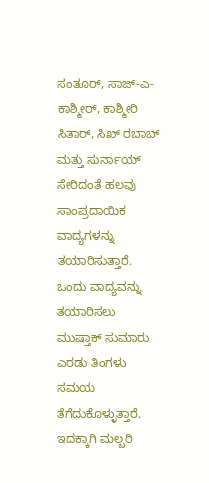ಸಂತೂರ್, ಸಾಜ್-ಎ-ಕಾಶ್ಮೀರ್, ಕಾಶ್ಮೀರಿ ಸಿತಾರ್, ಸಿಖ್ ರಬಾಬ್ ಮತ್ತು ಸುರ್ನಾಯ್ ಸೇರಿದಂತೆ ಹಲವು ಸಾಂಪ್ರದಾಯಿಕ ವಾದ್ಯಗಳನ್ನು ತಯಾರಿಸುತ್ತಾರೆ.
ಒಂದು ವಾದ್ಯವನ್ನು ತಯಾರಿಸಲು ಮುಷ್ತಾಕ್ ಸುಮಾರು ಎರಡು ತಿಂಗಳು ಸಮಯ ತೆಗೆದುಕೊಳ್ಳುತ್ತಾರೆ. ಇದಕ್ಕಾಗಿ ಮಲ್ಬರಿ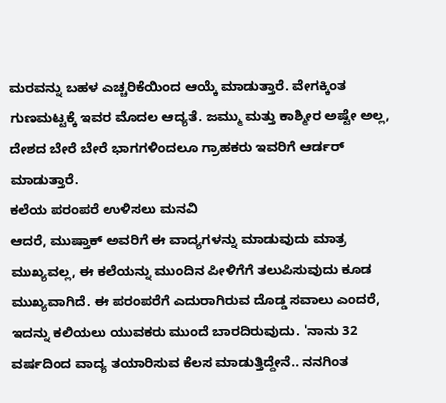ಮರವನ್ನು ಬಹಳ ಎಚ್ಚರಿಕೆಯಿಂದ ಆಯ್ಕೆ ಮಾಡುತ್ತಾರೆ. ವೇಗಕ್ಕಿಂತ ಗುಣಮಟ್ಟಕ್ಕೆ ಇವರ ಮೊದಲ ಆದ್ಯತೆ. ಜಮ್ಮು ಮತ್ತು ಕಾಶ್ಮೀರ ಅಷ್ಟೇ ಅಲ್ಲ, ದೇಶದ ಬೇರೆ ಬೇರೆ ಭಾಗಗಳಿಂದಲೂ ಗ್ರಾಹಕರು ಇವರಿಗೆ ಆರ್ಡರ್ ಮಾಡುತ್ತಾರೆ.
ಕಲೆಯ ಪರಂಪರೆ ಉಳಿಸಲು ಮನವಿ
ಆದರೆ, ಮುಷ್ತಾಕ್ ಅವರಿಗೆ ಈ ವಾದ್ಯಗಳನ್ನು ಮಾಡುವುದು ಮಾತ್ರ ಮುಖ್ಯವಲ್ಲ, ಈ ಕಲೆಯನ್ನು ಮುಂದಿನ ಪೀಳಿಗೆಗೆ ತಲುಪಿಸುವುದು ಕೂಡ ಮುಖ್ಯವಾಗಿದೆ. ಈ ಪರಂಪರೆಗೆ ಎದುರಾಗಿರುವ ದೊಡ್ಡ ಸವಾಲು ಎಂದರೆ, ಇದನ್ನು ಕಲಿಯಲು ಯುವಕರು ಮುಂದೆ ಬಾರದಿರುವುದು. 'ನಾನು 32 ವರ್ಷದಿಂದ ವಾದ್ಯ ತಯಾರಿಸುವ ಕೆಲಸ ಮಾಡುತ್ತಿದ್ದೇನೆ.. ನನಗಿಂತ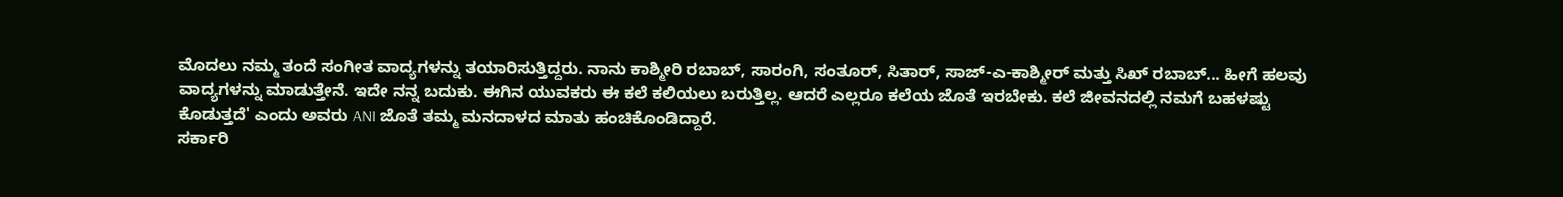ಮೊದಲು ನಮ್ಮ ತಂದೆ ಸಂಗೀತ ವಾದ್ಯಗಳನ್ನು ತಯಾರಿಸುತ್ತಿದ್ದರು. ನಾನು ಕಾಶ್ಮೀರಿ ರಬಾಬ್, ಸಾರಂಗಿ, ಸಂತೂರ್, ಸಿತಾರ್, ಸಾಜ್-ಎ-ಕಾಶ್ಮೀರ್ ಮತ್ತು ಸಿಖ್ ರಬಾಬ್... ಹೀಗೆ ಹಲವು ವಾದ್ಯಗಳನ್ನು ಮಾಡುತ್ತೇನೆ. ಇದೇ ನನ್ನ ಬದುಕು. ಈಗಿನ ಯುವಕರು ಈ ಕಲೆ ಕಲಿಯಲು ಬರುತ್ತಿಲ್ಲ. ಆದರೆ ಎಲ್ಲರೂ ಕಲೆಯ ಜೊತೆ ಇರಬೇಕು. ಕಲೆ ಜೀವನದಲ್ಲಿ ನಮಗೆ ಬಹಳಷ್ಟು ಕೊಡುತ್ತದೆ' ಎಂದು ಅವರು ANI ಜೊತೆ ತಮ್ಮ ಮನದಾಳದ ಮಾತು ಹಂಚಿಕೊಂಡಿದ್ದಾರೆ.
ಸರ್ಕಾರಿ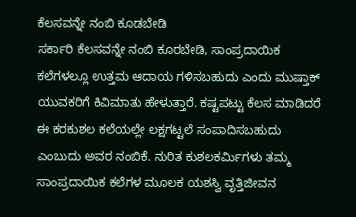ಕೆಲಸವನ್ನೇ ನಂಬಿ ಕೂಡಬೇಡಿ
ಸರ್ಕಾರಿ ಕೆಲಸವನ್ನೇ ನಂಬಿ ಕೂರಬೇಡಿ, ಸಾಂಪ್ರದಾಯಿಕ ಕಲೆಗಳಲ್ಲೂ ಉತ್ತಮ ಆದಾಯ ಗಳಿಸಬಹುದು ಎಂದು ಮುಷ್ತಾಕ್ ಯುವಕರಿಗೆ ಕಿವಿಮಾತು ಹೇಳುತ್ತಾರೆ. ಕಷ್ಟಪಟ್ಟು ಕೆಲಸ ಮಾಡಿದರೆ ಈ ಕರಕುಶಲ ಕಲೆಯಲ್ಲೇ ಲಕ್ಷಗಟ್ಟಲೆ ಸಂಪಾದಿಸಬಹುದು ಎಂಬುದು ಅವರ ನಂಬಿಕೆ. ನುರಿತ ಕುಶಲಕರ್ಮಿಗಳು ತಮ್ಮ ಸಾಂಪ್ರದಾಯಿಕ ಕಲೆಗಳ ಮೂಲಕ ಯಶಸ್ವಿ ವೃತ್ತಿಜೀವನ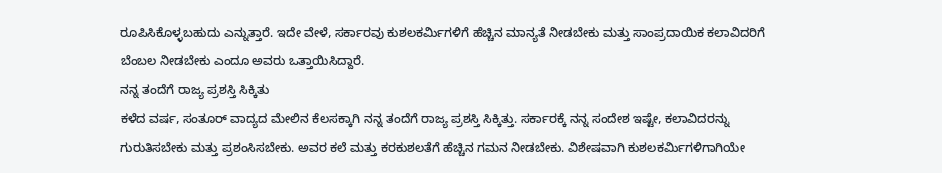ರೂಪಿಸಿಕೊಳ್ಳಬಹುದು ಎನ್ನುತ್ತಾರೆ. ಇದೇ ವೇಳೆ, ಸರ್ಕಾರವು ಕುಶಲಕರ್ಮಿಗಳಿಗೆ ಹೆಚ್ಚಿನ ಮಾನ್ಯತೆ ನೀಡಬೇಕು ಮತ್ತು ಸಾಂಪ್ರದಾಯಿಕ ಕಲಾವಿದರಿಗೆ ಬೆಂಬಲ ನೀಡಬೇಕು ಎಂದೂ ಅವರು ಒತ್ತಾಯಿಸಿದ್ದಾರೆ.
ನನ್ನ ತಂದೆಗೆ ರಾಜ್ಯ ಪ್ರಶಸ್ತಿ ಸಿಕ್ಕಿತು
ಕಳೆದ ವರ್ಷ, ಸಂತೂರ್ ವಾದ್ಯದ ಮೇಲಿನ ಕೆಲಸಕ್ಕಾಗಿ ನನ್ನ ತಂದೆಗೆ ರಾಜ್ಯ ಪ್ರಶಸ್ತಿ ಸಿಕ್ಕಿತ್ತು. ಸರ್ಕಾರಕ್ಕೆ ನನ್ನ ಸಂದೇಶ ಇಷ್ಟೇ, ಕಲಾವಿದರನ್ನು ಗುರುತಿಸಬೇಕು ಮತ್ತು ಪ್ರಶಂಸಿಸಬೇಕು. ಅವರ ಕಲೆ ಮತ್ತು ಕರಕುಶಲತೆಗೆ ಹೆಚ್ಚಿನ ಗಮನ ನೀಡಬೇಕು. ವಿಶೇಷವಾಗಿ ಕುಶಲಕರ್ಮಿಗಳಿಗಾಗಿಯೇ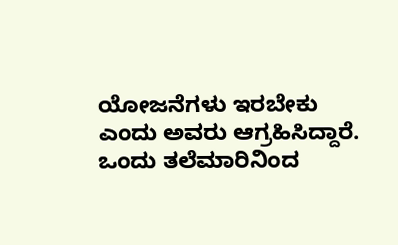ಯೋಜನೆಗಳು ಇರಬೇಕು ಎಂದು ಅವರು ಆಗ್ರಹಿಸಿದ್ದಾರೆ.
ಒಂದು ತಲೆಮಾರಿನಿಂದ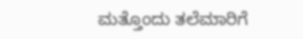ಮತ್ತೊಂದು ತಲೆಮಾರಿಗೆ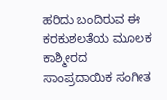ಹರಿದು ಬಂದಿರುವ ಈ ಕರಕುಶಲತೆಯ ಮೂಲಕ ಕಾಶ್ಮೀರದ ಸಾಂಪ್ರದಾಯಿಕ ಸಂಗೀತ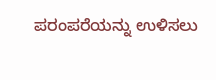ಪರಂಪರೆಯನ್ನು ಉಳಿಸಲು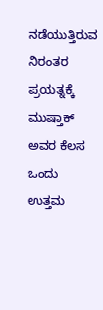ನಡೆಯುತ್ತಿರುವ ನಿರಂತರ ಪ್ರಯತ್ನಕ್ಕೆ ಮುಷ್ತಾಕ್ ಅವರ ಕೆಲಸ ಒಂದು ಉತ್ತಮ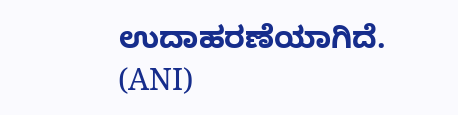ಉದಾಹರಣೆಯಾಗಿದೆ. (ANI)